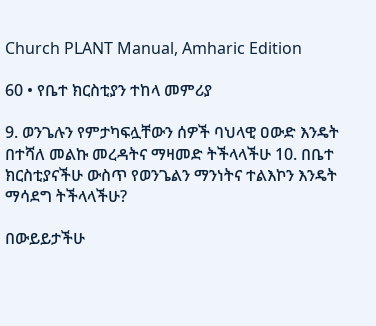Church PLANT Manual, Amharic Edition

60 • የቤተ ክርስቲያን ተከላ መምሪያ

9. ወንጌሉን የምታካፍሏቸውን ሰዎች ባህላዊ ዐውድ እንዴት በተሻለ መልኩ መረዳትና ማዛመድ ትችላላችሁ 10. በቤተ ክርስቲያናችሁ ውስጥ የወንጌልን ማንነትና ተልእኮን እንዴት ማሳደግ ትችላላችሁ?

በውይይታችሁ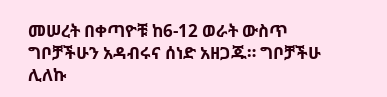መሠረት በቀጣዮቹ ከ6-12 ወራት ውስጥ ግቦቻችሁን አዳብሩና ሰነድ አዘጋጁ። ግቦቻችሁ ሊለኩ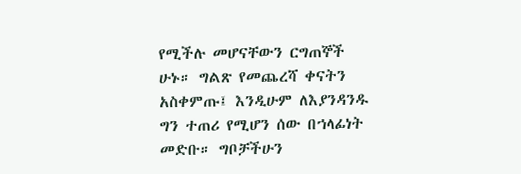የሚችሉ መሆናቸውን ርግጠኞች ሁኑ። ግልጽ የመጨረሻ ቀናትን አስቀምጡ፤ እንዲሁም ለእያንዳንዱ ግን ተጠሪ የሚሆን ሰው በኀላፊነት መድቡ። ግቦቻችሁን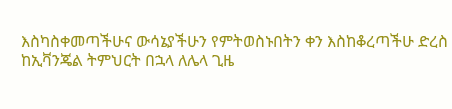እስካስቀመጣችሁና ውሳኔያችሁን የምትወስኑበትን ቀን እስከቆረጣችሁ ድረስ ከኢቫንጄል ትምህርት በኋላ ለሌላ ጊዜ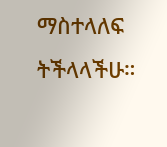ማስተላለፍ ትችላላችሁ።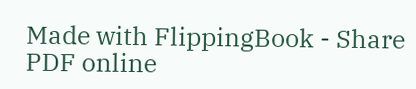Made with FlippingBook - Share PDF online